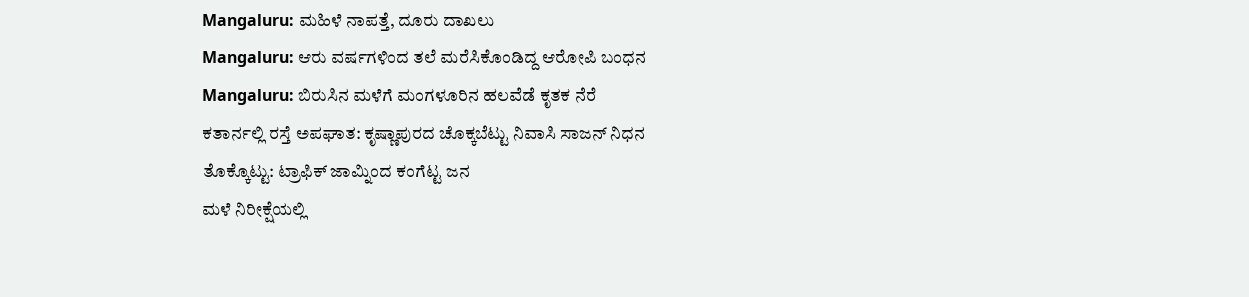Mangaluru: ಮಹಿಳೆ ನಾಪತ್ತೆ, ದೂರು ದಾಖಲು
Mangaluru: ಆರು ವರ್ಷಗಳಿಂದ ತಲೆ ಮರೆಸಿಕೊಂಡಿದ್ದ ಆರೋಪಿ ಬಂಧನ
Mangaluru: ಬಿರುಸಿನ ಮಳೆಗೆ ಮಂಗಳೂರಿನ ಹಲವೆಡೆ ಕೃತಕ ನೆರೆ
ಕತಾರ್ನಲ್ಲಿ ರಸ್ತೆ ಅಪಘಾತ: ಕೃಷ್ಣಾಪುರದ ಚೊಕ್ಕಬೆಟ್ಟು ನಿವಾಸಿ ಸಾಜನ್ ನಿಧನ
ತೊಕ್ಕೊಟ್ಟು: ಟ್ರಾಫಿಕ್ ಜಾಮ್ನಿಂದ ಕಂಗೆಟ್ಟ ಜನ
ಮಳೆ ನಿರೀಕ್ಷೆಯಲ್ಲಿ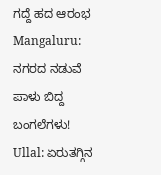ಗದ್ದೆ ಹದ ಆರಂಭ
Mangaluru: ನಗರದ ನಡುವೆ ಪಾಳು ಬಿದ್ದ ಬಂಗಲೆಗಳು!
Ullal: ಏರುತಗ್ಗಿನ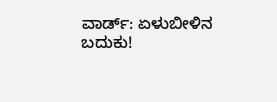ವಾರ್ಡ್: ಏಳುಬೀಳಿನ ಬದುಕು!